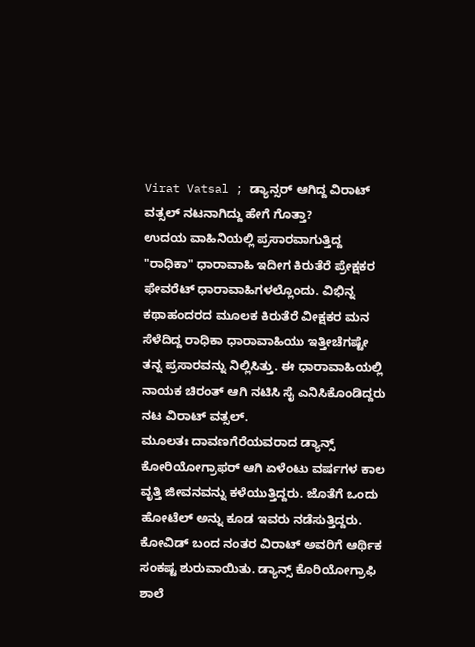Virat Vatsal ; ಡ್ಯಾನ್ಸರ್ ಆಗಿದ್ದ ವಿರಾಟ್ ವತ್ಸಲ್ ನಟನಾಗಿದ್ದು ಹೇಗೆ ಗೊತ್ತಾ?
ಉದಯ ವಾಹಿನಿಯಲ್ಲಿ ಪ್ರಸಾರವಾಗುತ್ತಿದ್ದ "ರಾಧಿಕಾ" ಧಾರಾವಾಹಿ ಇದೀಗ ಕಿರುತೆರೆ ಪ್ರೇಕ್ಷಕರ ಫೇವರೆಟ್ ಧಾರಾವಾಹಿಗಳಲ್ಲೊಂದು. ವಿಭಿನ್ನ ಕಥಾಹಂದರದ ಮೂಲಕ ಕಿರುತೆರೆ ವೀಕ್ಷಕರ ಮನ ಸೆಳೆದಿದ್ದ ರಾಧಿಕಾ ಧಾರಾವಾಹಿಯು ಇತ್ತೀಚೆಗಷ್ಟೇ ತನ್ನ ಪ್ರಸಾರವನ್ನು ನಿಲ್ಲಿಸಿತ್ತು. ಈ ಧಾರಾವಾಹಿಯಲ್ಲಿ ನಾಯಕ ಚಿರಂತ್ ಆಗಿ ನಟಿಸಿ ಸೈ ಎನಿಸಿಕೊಂಡಿದ್ದರು ನಟ ವಿರಾಟ್ ವತ್ಸಲ್.
ಮೂಲತಃ ದಾವಣಗೆರೆಯವರಾದ ಡ್ಯಾನ್ಸ್ ಕೋರಿಯೋಗ್ರಾಫರ್ ಆಗಿ ಏಳೆಂಟು ವರ್ಷಗಳ ಕಾಲ ವೃತ್ತಿ ಜೀವನವನ್ನು ಕಳೆಯುತ್ತಿದ್ದರು. ಜೊತೆಗೆ ಒಂದು ಹೋಟೆಲ್ ಅನ್ನು ಕೂಡ ಇವರು ನಡೆಸುತ್ತಿದ್ದರು. ಕೋವಿಡ್ ಬಂದ ನಂತರ ವಿರಾಟ್ ಅವರಿಗೆ ಆರ್ಥಿಕ ಸಂಕಷ್ಟ ಶುರುವಾಯಿತು. ಡ್ಯಾನ್ಸ್ ಕೊರಿಯೋಗ್ರಾಫಿ ಶಾಲೆ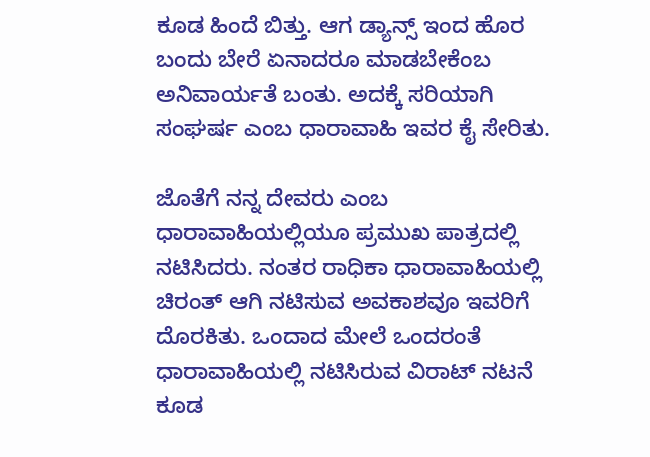ಕೂಡ ಹಿಂದೆ ಬಿತ್ತು. ಆಗ ಡ್ಯಾನ್ಸ್ ಇಂದ ಹೊರ ಬಂದು ಬೇರೆ ಏನಾದರೂ ಮಾಡಬೇಕೆಂಬ ಅನಿವಾರ್ಯತೆ ಬಂತು. ಅದಕ್ಕೆ ಸರಿಯಾಗಿ ಸಂಘರ್ಷ ಎಂಬ ಧಾರಾವಾಹಿ ಇವರ ಕೈ ಸೇರಿತು.

ಜೊತೆಗೆ ನನ್ನ ದೇವರು ಎಂಬ ಧಾರಾವಾಹಿಯಲ್ಲಿಯೂ ಪ್ರಮುಖ ಪಾತ್ರದಲ್ಲಿ ನಟಿಸಿದರು. ನಂತರ ರಾಧಿಕಾ ಧಾರಾವಾಹಿಯಲ್ಲಿ ಚಿರಂತ್ ಆಗಿ ನಟಿಸುವ ಅವಕಾಶವೂ ಇವರಿಗೆ ದೊರಕಿತು. ಒಂದಾದ ಮೇಲೆ ಒಂದರಂತೆ ಧಾರಾವಾಹಿಯಲ್ಲಿ ನಟಿಸಿರುವ ವಿರಾಟ್ ನಟನೆ ಕೂಡ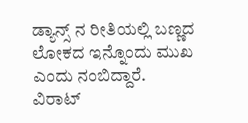ಡ್ಯಾನ್ಸ್ ನ ರೀತಿಯಲ್ಲಿ ಬಣ್ಣದ ಲೋಕದ ಇನ್ನೊಂದು ಮುಖ ಎಂದು ನಂಬಿದ್ದಾರೆ.
ವಿರಾಟ್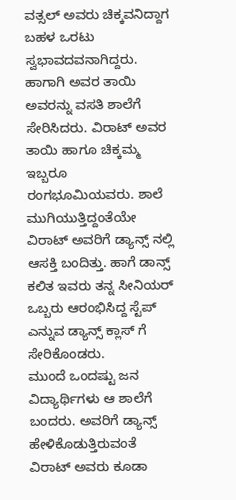ವತ್ಸಲ್ ಅವರು ಚಿಕ್ಕವನಿದ್ದಾಗ ಬಹಳ ಒರಟು ಸ್ವಭಾವದವನಾಗಿದ್ದರು. ಹಾಗಾಗಿ ಅವರ ತಾಯಿ ಅವರನ್ನು ವಸತಿ ಶಾಲೆಗೆ ಸೇರಿಸಿದರು. ವಿರಾಟ್ ಅವರ ತಾಯಿ ಹಾಗೂ ಚಿಕ್ಕಮ್ಮ ಇಬ್ಬರೂ ರಂಗಭೂಮಿಯವರು. ಶಾಲೆ ಮುಗಿಯುತ್ತಿದ್ದಂತೆಯೇ ವಿರಾಟ್ ಅವರಿಗೆ ಡ್ಯಾನ್ಸ್ ನಲ್ಲಿ ಆಸಕ್ತಿ ಬಂದಿತ್ತು. ಹಾಗೆ ಡಾನ್ಸ್ ಕಲಿತ ಇವರು ತನ್ನ ಸೀನಿಯರ್ ಒಬ್ಬರು ಆರಂಭಿಸಿದ್ದ ಸ್ಟೆಪ್ ಎನ್ನುವ ಡ್ಯಾನ್ಸ್ ಕ್ಲಾಸ್ ಗೆ ಸೇರಿಕೊಂಡರು.
ಮುಂದೆ ಒಂದಷ್ಟು ಜನ ವಿದ್ಯಾರ್ಥಿಗಳು ಆ ಶಾಲೆಗೆ ಬಂದರು. ಅವರಿಗೆ ಡ್ಯಾನ್ಸ್ ಹೇಳಿಕೊಡುತ್ತಿರುವಂತೆ ವಿರಾಟ್ ಅವರು ಕೂಡಾ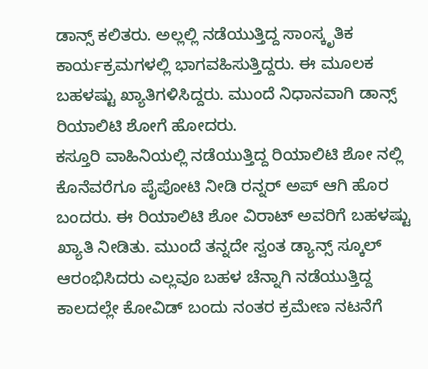ಡಾನ್ಸ್ ಕಲಿತರು. ಅಲ್ಲಲ್ಲಿ ನಡೆಯುತ್ತಿದ್ದ ಸಾಂಸ್ಕೃತಿಕ ಕಾರ್ಯಕ್ರಮಗಳಲ್ಲಿ ಭಾಗವಹಿಸುತ್ತಿದ್ದರು. ಈ ಮೂಲಕ ಬಹಳಷ್ಟು ಖ್ಯಾತಿಗಳಿಸಿದ್ದರು. ಮುಂದೆ ನಿಧಾನವಾಗಿ ಡಾನ್ಸ್ ರಿಯಾಲಿಟಿ ಶೋಗೆ ಹೋದರು.
ಕಸ್ತೂರಿ ವಾಹಿನಿಯಲ್ಲಿ ನಡೆಯುತ್ತಿದ್ದ ರಿಯಾಲಿಟಿ ಶೋ ನಲ್ಲಿ ಕೊನೆವರೆಗೂ ಪೈಪೋಟಿ ನೀಡಿ ರನ್ನರ್ ಅಪ್ ಆಗಿ ಹೊರ ಬಂದರು. ಈ ರಿಯಾಲಿಟಿ ಶೋ ವಿರಾಟ್ ಅವರಿಗೆ ಬಹಳಷ್ಟು ಖ್ಯಾತಿ ನೀಡಿತು. ಮುಂದೆ ತನ್ನದೇ ಸ್ವಂತ ಡ್ಯಾನ್ಸ್ ಸ್ಕೂಲ್ ಆರಂಭಿಸಿದರು ಎಲ್ಲವೂ ಬಹಳ ಚೆನ್ನಾಗಿ ನಡೆಯುತ್ತಿದ್ದ ಕಾಲದಲ್ಲೇ ಕೋವಿಡ್ ಬಂದು ನಂತರ ಕ್ರಮೇಣ ನಟನೆಗೆ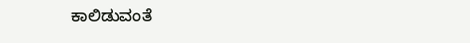ಕಾಲಿಡುವಂತೆ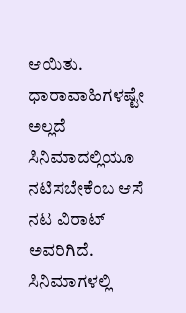ಆಯಿತು.
ಧಾರಾವಾಹಿಗಳಷ್ಟೇ ಅಲ್ಲದೆ ಸಿನಿಮಾದಲ್ಲಿಯೂ ನಟಿಸಬೇಕೆಂಬ ಆಸೆ ನಟ ವಿರಾಟ್ ಅವರಿಗಿದೆ. ಸಿನಿಮಾಗಳಲ್ಲಿ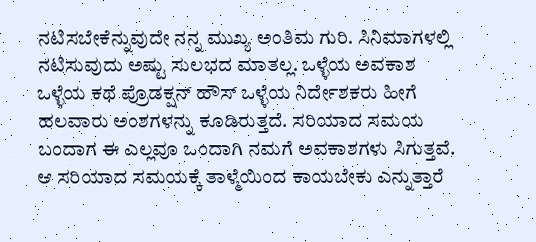ನಟಿಸಬೇಕೆನ್ನುವುದೇ ನನ್ನ ಮುಖ್ಯ ಅಂತಿಮ ಗುರಿ. ಸಿನಿಮಾಗಳಲ್ಲಿ ನಟಿಸುವುದು ಅಷ್ಟು ಸುಲಭದ ಮಾತಲ್ಲ. ಒಳ್ಳೆಯ ಅವಕಾಶ ಒಳ್ಳೆಯ ಕಥೆ ಪ್ರೊಡಕ್ಷನ್ ಹೌಸ್ ಒಳ್ಳೆಯ ನಿರ್ದೇಶಕರು ಹೀಗೆ ಹಲವಾರು ಅಂಶಗಳನ್ನು ಕೂಡಿರುತ್ತದೆ. ಸರಿಯಾದ ಸಮಯ ಬಂದಾಗ ಈ ಎಲ್ಲವೂ ಒಂದಾಗಿ ನಮಗೆ ಅವಕಾಶಗಳು ಸಿಗುತ್ತವೆ. ಆ ಸರಿಯಾದ ಸಮಯಕ್ಕೆ ತಾಳ್ಮೆಯಿಂದ ಕಾಯಬೇಕು ಎನ್ನುತ್ತಾರೆ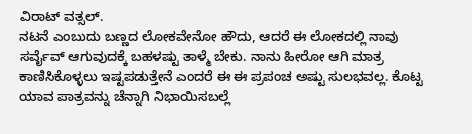ವಿರಾಟ್ ವತ್ಸಲ್.
ನಟನೆ ಎಂಬುದು ಬಣ್ಣದ ಲೋಕವೇನೋ ಹೌದು, ಆದರೆ ಈ ಲೋಕದಲ್ಲಿ ನಾವು ಸರ್ವೈವ್ ಆಗುವುದಕ್ಕೆ ಬಹಳಷ್ಟು ತಾಳ್ಮೆ ಬೇಕು. ನಾನು ಹೀರೋ ಆಗಿ ಮಾತ್ರ ಕಾಣಿಸಿಕೊಳ್ಳಲು ಇಷ್ಟಪಡುತ್ತೇನೆ ಎಂದರೆ ಈ ಈ ಪ್ರಪಂಚ ಅಷ್ಟು ಸುಲಭವಲ್ಲ. ಕೊಟ್ಟ ಯಾವ ಪಾತ್ರವನ್ನು ಚೆನ್ನಾಗಿ ನಿಭಾಯಿಸಬಲ್ಲೆ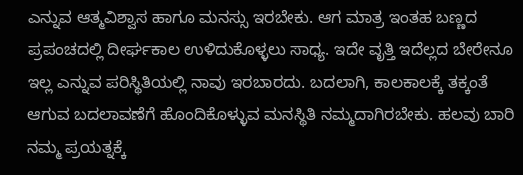ಎನ್ನುವ ಆತ್ಮವಿಶ್ವಾಸ ಹಾಗೂ ಮನಸ್ಸು ಇರಬೇಕು. ಆಗ ಮಾತ್ರ ಇಂತಹ ಬಣ್ಣದ ಪ್ರಪಂಚದಲ್ಲಿ ದೀರ್ಘಕಾಲ ಉಳಿದುಕೊಳ್ಳಲು ಸಾಧ್ಯ. ಇದೇ ವೃತ್ತಿ ಇದೆಲ್ಲದ ಬೇರೇನೂ ಇಲ್ಲ ಎನ್ನುವ ಪರಿಸ್ಥಿತಿಯಲ್ಲಿ ನಾವು ಇರಬಾರದು. ಬದಲಾಗಿ, ಕಾಲಕಾಲಕ್ಕೆ ತಕ್ಕಂತೆ ಆಗುವ ಬದಲಾವಣೆಗೆ ಹೊಂದಿಕೊಳ್ಳುವ ಮನಸ್ಥಿತಿ ನಮ್ಮದಾಗಿರಬೇಕು. ಹಲವು ಬಾರಿ ನಮ್ಮ ಪ್ರಯತ್ನಕ್ಕೆ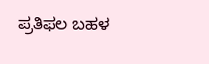ಪ್ರತಿಫಲ ಬಹಳ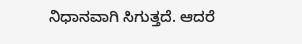ನಿಧಾನವಾಗಿ ಸಿಗುತ್ತದೆ. ಆದರೆ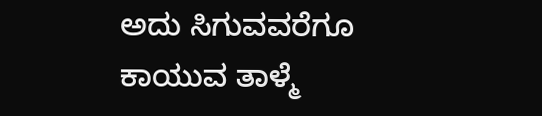ಅದು ಸಿಗುವವರೆಗೂ ಕಾಯುವ ತಾಳ್ಮೆ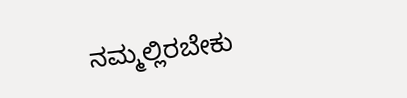ನಮ್ಮಲ್ಲಿರಬೇಕು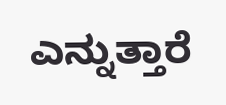ಎನ್ನುತ್ತಾರೆ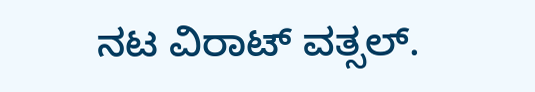ನಟ ವಿರಾಟ್ ವತ್ಸಲ್.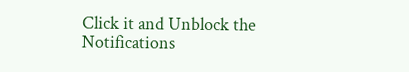Click it and Unblock the Notifications